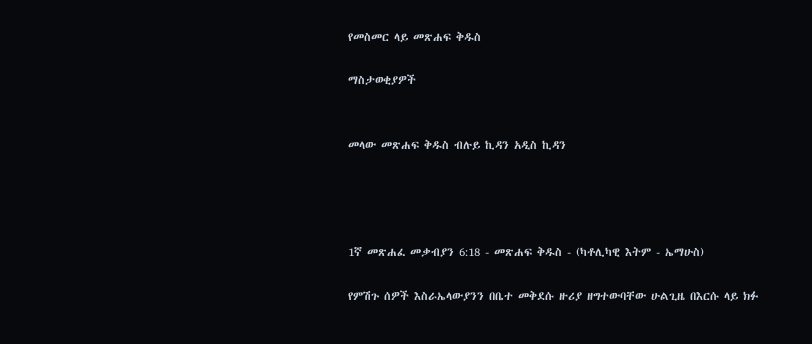የመስመር ላይ መጽሐፍ ቅዱስ

ማስታወቂያዎች


መላው መጽሐፍ ቅዱስ ብሉይ ኪዳን አዲስ ኪዳን




1ኛ መጽሐፈ መቃብያን 6:18 - መጽሐፍ ቅዱስ - (ካቶሊካዊ እትም - ኤማሁስ)

የምሽጉ ሰዎች እስራኤላውያንን በቤተ መቅደሱ ዙሪያ ዘግተውባቸው ሁልጊዜ በእርሱ ላይ ክፉ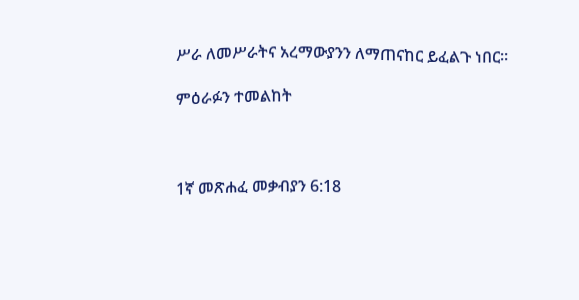ሥራ ለመሥራትና አረማውያንን ለማጠናከር ይፈልጉ ነበር።

ምዕራፉን ተመልከት



1ኛ መጽሐፈ መቃብያን 6:18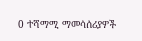0 ተሻማሚ ማመሳሰሪያዎች